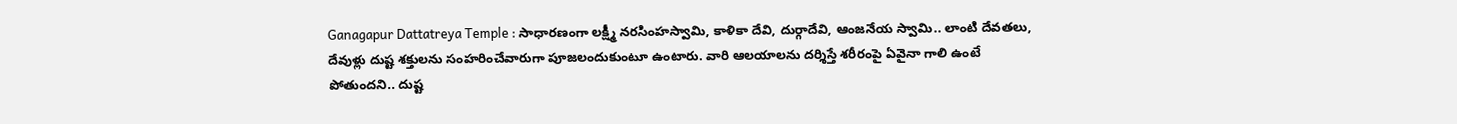Ganagapur Dattatreya Temple : సాధారణంగా లక్ష్మీ నరసింహస్వామి, కాళికా దేవి, దుర్గాదేవి, ఆంజనేయ స్వామి.. లాంటి దేవతలు, దేవుళ్లు దుష్ట శక్తులను సంహరించేవారుగా పూజలందుకుంటూ ఉంటారు. వారి ఆలయాలను దర్శిస్తే శరీరంపై ఏవైనా గాలి ఉంటే పోతుందని.. దుష్ట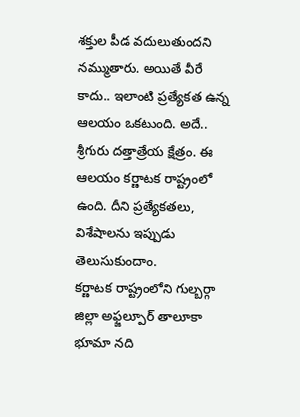శక్తుల పీడ వదులుతుందని నమ్ముతారు. అయితే వీరే కాదు.. ఇలాంటి ప్రత్యేకత ఉన్న ఆలయం ఒకటుంది. అదే.. శ్రీగురు దత్తాత్రేయ క్షేత్రం. ఈ ఆలయం కర్ణాటక రాష్ట్రంలో ఉంది. దీని ప్రత్యేకతలు, విశేషాలను ఇప్పుడు తెలుసుకుందాం.
కర్ణాటక రాష్ట్రంలోని గుల్బర్గా జిల్లా అఫ్జల్పూర్ తాలూకా భూమా నది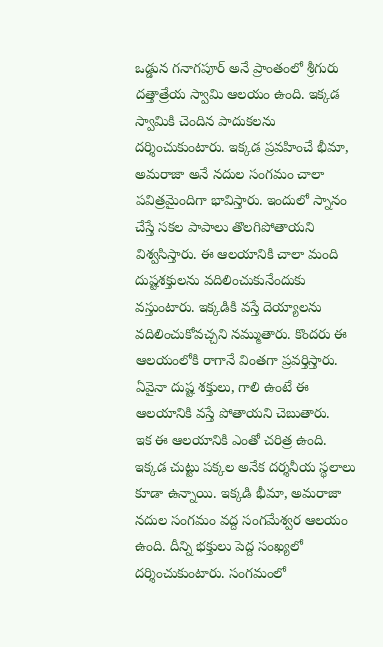ఒడ్డున గనాగపూర్ అనే ప్రాంతంలో శ్రీగురు దత్తాత్రేయ స్వామి ఆలయం ఉంది. ఇక్కడ స్వామికి చెందిన పాదుకలను దర్శించుకుంటారు. ఇక్కడ ప్రవహించే భీమా, అమరాజా అనే నదుల సంగమం చాలా పవిత్రమైందిగా భావిస్తారు. ఇందులో స్నానం చేస్తే సకల పాపాలు తొలగిపోతాయని విశ్వసిస్తారు. ఈ ఆలయానికి చాలా మంది దుష్టశక్తులను వదిలించుకునేందుకు వస్తుంటారు. ఇక్కడికి వస్తే దెయ్యాలను వదిలించుకోవచ్చని నమ్ముతారు. కొందరు ఈ ఆలయంలోకి రాగానే వింతగా ప్రవర్తిస్తారు. ఏవైనా దుష్ట శక్తులు, గాలి ఉంటే ఈ ఆలయానికి వస్తే పోతాయని చెబుతారు.
ఇక ఈ ఆలయానికి ఎంతో చరిత్ర ఉంది. ఇక్కడ చుట్టు పక్కల అనేక దర్శనీయ స్థలాలు కూడా ఉన్నాయి. ఇక్కడి భీమా, అమరాజా నదుల సంగమం వద్ద సంగమేశ్వర ఆలయం ఉంది. దీన్ని భక్తులు పెద్ద సంఖ్యలో దర్శించుకుంటారు. సంగమంలో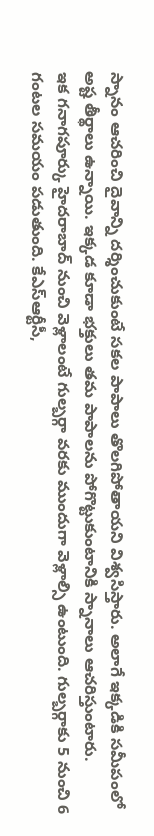స్నానం ఆచరించి దైవాన్ని దర్శించుకుంటే సకల పాపాలు తొలగిపోతాయని విశ్వసిస్తారు. అలాగే ఇక్కడికి సమీపంలో అష్ట తీర్థాలు ఉన్నాయి. ఇక్కడ కూడా భక్తులు తమ పాపాలను పోగొట్టుకుంటానికి స్నానాలు ఆచరిస్తుంటారు.
ఇక గనాగపూర్కు హైదరాబాద్ నుంచి వెళ్లాలంటే గుల్బర్గా వరకు ముందుగా వెళ్లాల్సి ఉంటుంది. గుల్బర్గాకు 5 నుంచి 6 గంటల సమయం పడుతుంది. కేఎస్ఆర్టీసీ,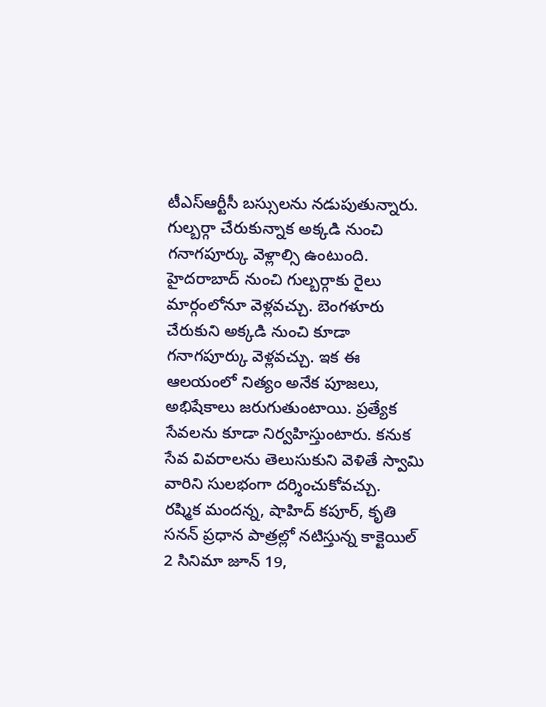టీఎస్ఆర్టీసీ బస్సులను నడుపుతున్నారు. గుల్బర్గా చేరుకున్నాక అక్కడి నుంచి గనాగపూర్కు వెళ్లాల్సి ఉంటుంది. హైదరాబాద్ నుంచి గుల్బర్గాకు రైలు మార్గంలోనూ వెళ్లవచ్చు. బెంగళూరు చేరుకుని అక్కడి నుంచి కూడా గనాగపూర్కు వెళ్లవచ్చు. ఇక ఈ ఆలయంలో నిత్యం అనేక పూజలు, అభిషేకాలు జరుగుతుంటాయి. ప్రత్యేక సేవలను కూడా నిర్వహిస్తుంటారు. కనుక సేవ వివరాలను తెలుసుకుని వెళితే స్వామి వారిని సులభంగా దర్శించుకోవచ్చు.
రష్మిక మందన్న, షాహిద్ కపూర్, కృతి సనన్ ప్రధాన పాత్రల్లో నటిస్తున్న కాక్టెయిల్ 2 సినిమా జూన్ 19,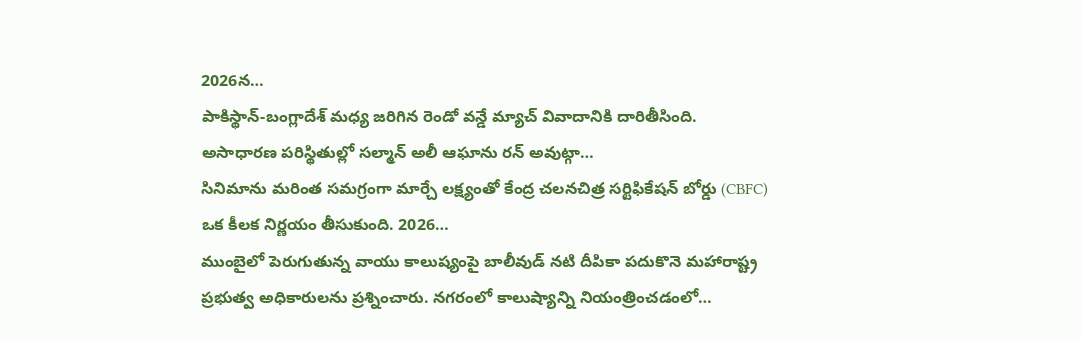2026న…
పాకిస్థాన్-బంగ్లాదేశ్ మధ్య జరిగిన రెండో వన్డే మ్యాచ్ వివాదానికి దారితీసింది. అసాధారణ పరిస్థితుల్లో సల్మాన్ అలీ ఆఘాను రన్ అవుట్గా…
సినిమాను మరింత సమగ్రంగా మార్చే లక్ష్యంతో కేంద్ర చలనచిత్ర సర్టిఫికేషన్ బోర్డు (CBFC) ఒక కీలక నిర్ణయం తీసుకుంది. 2026…
ముంబైలో పెరుగుతున్న వాయు కాలుష్యంపై బాలీవుడ్ నటి దీపికా పదుకొనె మహారాష్ట్ర ప్రభుత్వ అధికారులను ప్రశ్నించారు. నగరంలో కాలుష్యాన్ని నియంత్రించడంలో…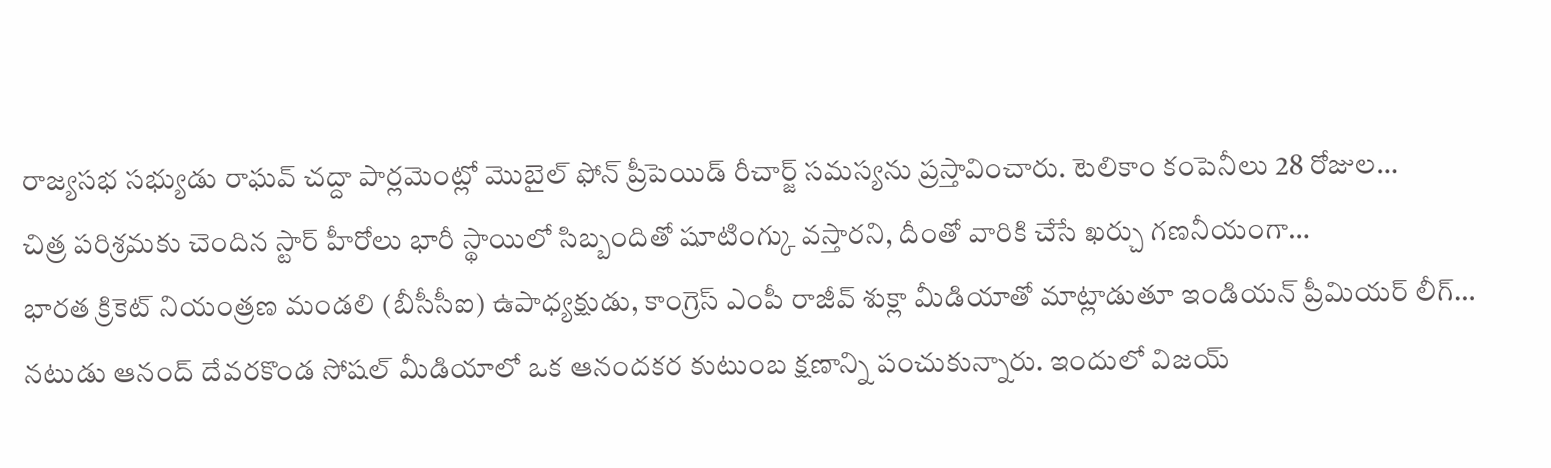రాజ్యసభ సభ్యుడు రాఘవ్ చద్దా పార్లమెంట్లో మొబైల్ ఫోన్ ప్రీపెయిడ్ రీచార్జ్ సమస్యను ప్రస్తావించారు. టెలికాం కంపెనీలు 28 రోజుల…
చిత్ర పరిశ్రమకు చెందిన స్టార్ హీరోలు భారీ స్థాయిలో సిబ్బందితో షూటింగ్కు వస్తారని, దీంతో వారికి చేసే ఖర్చు గణనీయంగా…
భారత క్రికెట్ నియంత్రణ మండలి (బీసీసీఐ) ఉపాధ్యక్షుడు, కాంగ్రెస్ ఎంపీ రాజీవ్ శుక్లా మీడియాతో మాట్లాడుతూ ఇండియన్ ప్రీమియర్ లీగ్…
నటుడు ఆనంద్ దేవరకొండ సోషల్ మీడియాలో ఒక ఆనందకర కుటుంబ క్షణాన్ని పంచుకున్నారు. ఇందులో విజయ్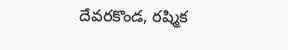దేవరకొండ, రష్మిక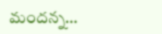మందన్న…